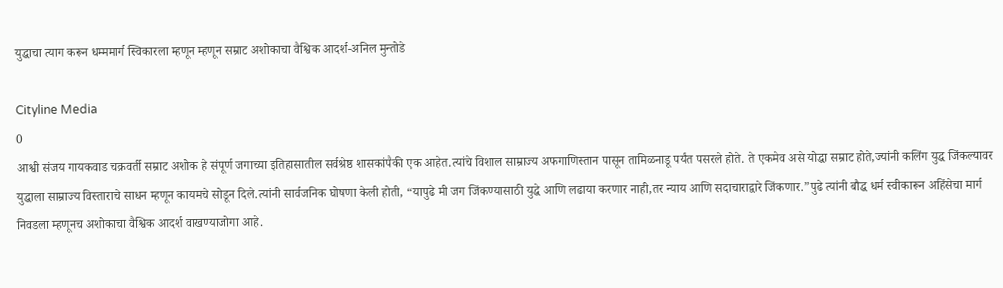युद्धाचा त्याग करून धम्ममार्ग स्विकारला म्हणून म्हणून सम्राट अशोकाचा वैश्विक आदर्श-अनिल मुन्तोडे

Cityline Media
0
आश्वी संजय गायकवाड चक्रवर्ती सम्राट अशोक हे संपूर्ण जगाच्या इतिहासातील सर्वश्रेष्ठ शासकांपैकी एक आहेत.त्यांचे विशाल साम्राज्य अफगाणिस्तान पासून तामिळनाडू पर्यंत पसरले होते. ते एकमेव असे योद्धा सम्राट होते,ज्यांनी कलिंग युद्ध जिंकल्यावर युद्धाला साम्राज्य विस्ताराचे साधन म्हणून कायमचे सोडून दिले.त्यांनी सार्वजनिक घोषणा केली होती, “यापुढे मी जग जिंकण्यासाठी युद्धे आणि लढाया करणार नाही,तर न्याय आणि सदाचाराद्वारे जिंकणार.”पुढे त्यांनी बौद्ध धर्म स्वीकारून अहिंसेचा मार्ग निवडला म्हणूनच अशोकाचा वैश्विक आदर्श वाखण्याजोगा आहे.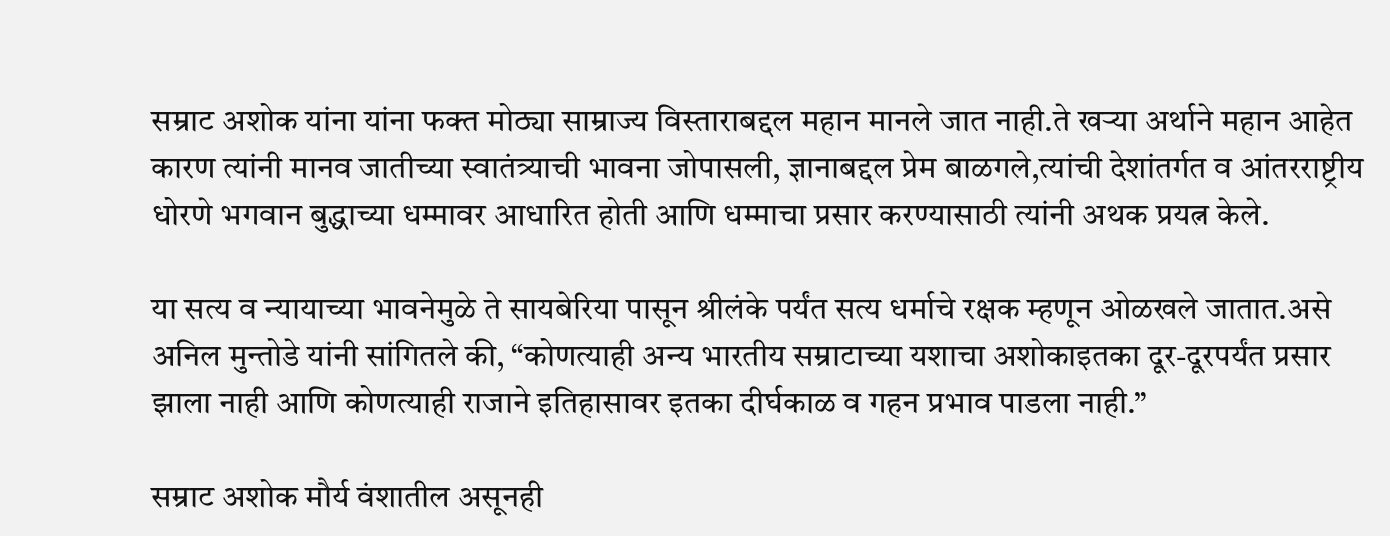सम्राट अशोक यांना यांना फक्त मोठ्या साम्राज्य विस्ताराबद्दल महान मानले जात नाही.ते खऱ्या अर्थाने महान आहेत कारण त्यांनी मानव जातीच्या स्वातंत्र्याची भावना जोपासली, ज्ञानाबद्दल प्रेम बाळगले,त्यांची देशांतर्गत व आंतरराष्ट्रीय धोरणे भगवान बुद्धाच्या धम्मावर आधारित होती आणि धम्माचा प्रसार करण्यासाठी त्यांनी अथक प्रयत्न केले.

या सत्य व न्यायाच्या भावनेमुळे ते सायबेरिया पासून श्रीलंके पर्यंत सत्य धर्माचे रक्षक म्हणून ओळखले जातात.असे अनिल मुन्तोडे यांनी सांगितले की, “कोणत्याही अन्य भारतीय सम्राटाच्या यशाचा अशोकाइतका दूर-दूरपर्यंत प्रसार झाला नाही आणि कोणत्याही राजाने इतिहासावर इतका दीर्घकाळ व गहन प्रभाव पाडला नाही.”

सम्राट अशोक मौर्य वंशातील असूनही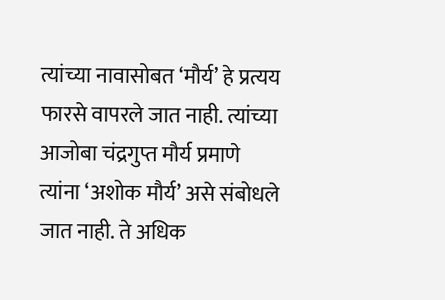त्यांच्या नावासोबत ‘मौर्य’ हे प्रत्यय फारसे वापरले जात नाही. त्यांच्या आजोबा चंद्रगुप्त मौर्य प्रमाणे त्यांना ‘अशोक मौर्य’ असे संबोधले जात नाही. ते अधिक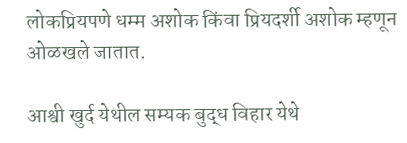लोकप्रियपणे धम्म अशोक किंवा प्रियदर्शी अशोक म्हणून ओळखले जातात.

आश्वी खुर्द येथील सम्यक बुद्ध विहार येथे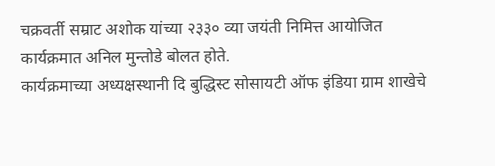चक्रवर्ती सम्राट अशोक यांच्या २३३० व्या जयंती निमित्त आयोजित कार्यक्रमात अनिल मुन्तोडे बोलत होते.
कार्यक्रमाच्या अध्यक्षस्थानी दि बुद्धिस्ट सोसायटी ऑफ इंडिया ग्राम शाखेचे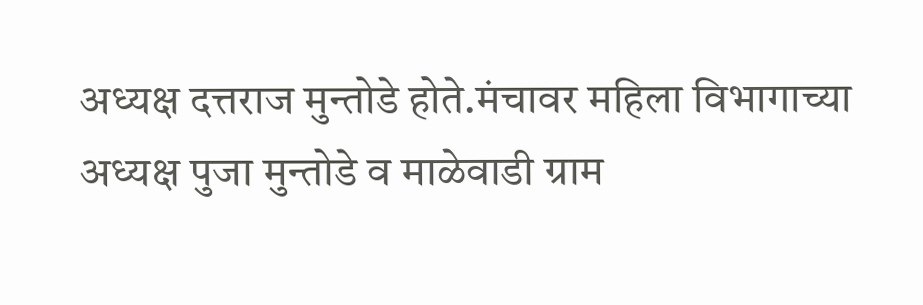अध्यक्ष दत्तराज मुन्तोडे होते.मंचावर महिला विभागाच्या अध्यक्ष पुजा मुन्तोडे व माळेवाडी ग्राम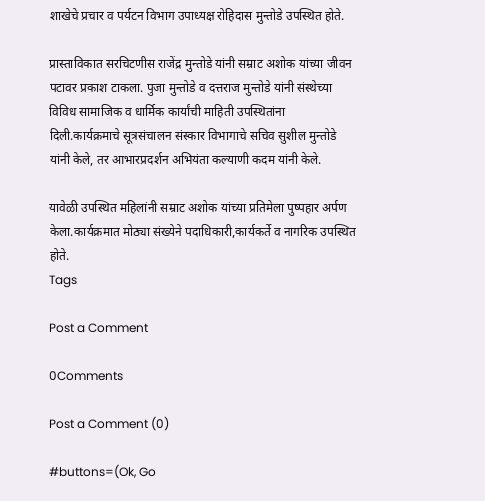शाखेचे प्रचार व पर्यटन विभाग उपाध्यक्ष रोहिदास मुन्तोडे उपस्थित होते.

प्रास्ताविकात सरचिटणीस राजेंद्र मुन्तोडे यांनी सम्राट अशोक यांच्या जीवन पटावर प्रकाश टाकला. पुजा मुन्तोडे व दत्तराज मुन्तोडे यांनी संस्थेच्या विविध सामाजिक व धार्मिक कार्यांची माहिती उपस्थितांना दिली.कार्यक्रमाचे सूत्रसंचालन संस्कार विभागाचे सचिव सुशील मुन्तोडे यांनी केले, तर आभारप्रदर्शन अभियंता कल्याणी कदम यांनी केले.

यावेळी उपस्थित महिलांनी सम्राट अशोक यांच्या प्रतिमेला पुष्पहार अर्पण केला.कार्यक्रमात मोठ्या संख्येने पदाधिकारी,कार्यकर्ते व नागरिक उपस्थित होते.
Tags

Post a Comment

0Comments

Post a Comment (0)

#buttons=(Ok, Go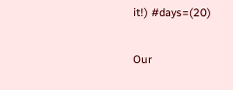it!) #days=(20)

Our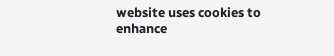website uses cookies to enhance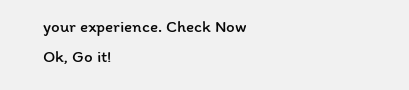your experience. Check Now
Ok, Go it!